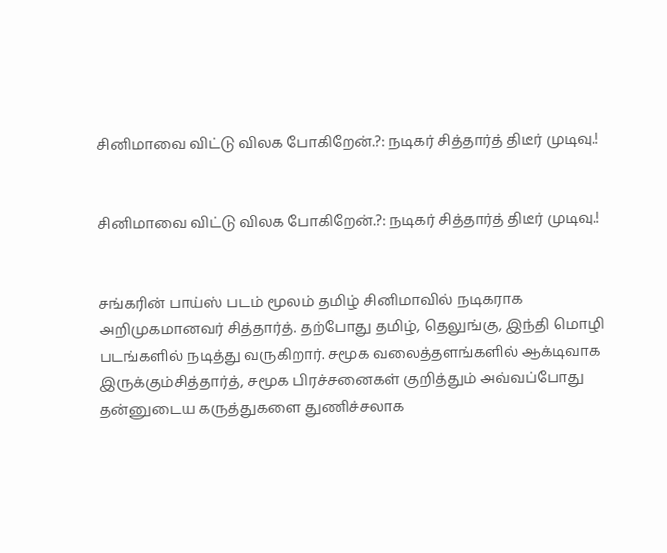சினிமாவை விட்டு விலக போகிறேன்.?: நடிகர் சித்தார்த் திடீர் முடிவு.!


சினிமாவை விட்டு விலக போகிறேன்.?: நடிகர் சித்தார்த் திடீர் முடிவு.!


சங்கரின் பாய்ஸ் படம் மூலம் தமிழ் சினிமாவில் நடிகராக அறிமுகமானவர் சித்தார்த். தற்போது தமிழ், தெலுங்கு, இந்தி மொழி படங்களில் நடித்து வருகிறார். சமூக வலைத்தளங்களில் ஆக்டிவாக இருக்கும்சித்தார்த், சமூக பிரச்சனைகள் குறித்தும் அவ்வப்போது தன்னுடைய கருத்துகளை துணிச்சலாக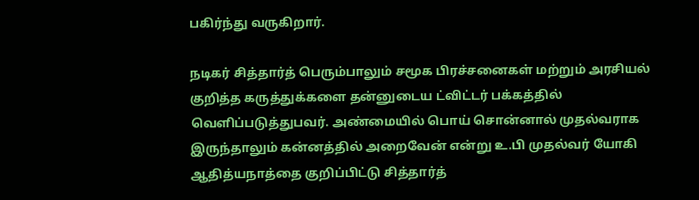பகிர்ந்து வருகிறார்.

நடிகர் சித்தார்த் பெரும்பாலும் சமூக பிரச்சனைகள் மற்றும் அரசியல் குறித்த கருத்துக்களை தன்னுடைய ட்விட்டர் பக்கத்தில் வெளிப்படுத்துபவர். அண்மையில் பொய் சொன்னால் முதல்வராக இருந்தாலும் கன்னத்தில் அறைவேன் என்று உ.பி முதல்வர் யோகி ஆதித்யநாத்தை குறிப்பிட்டு சித்தார்த்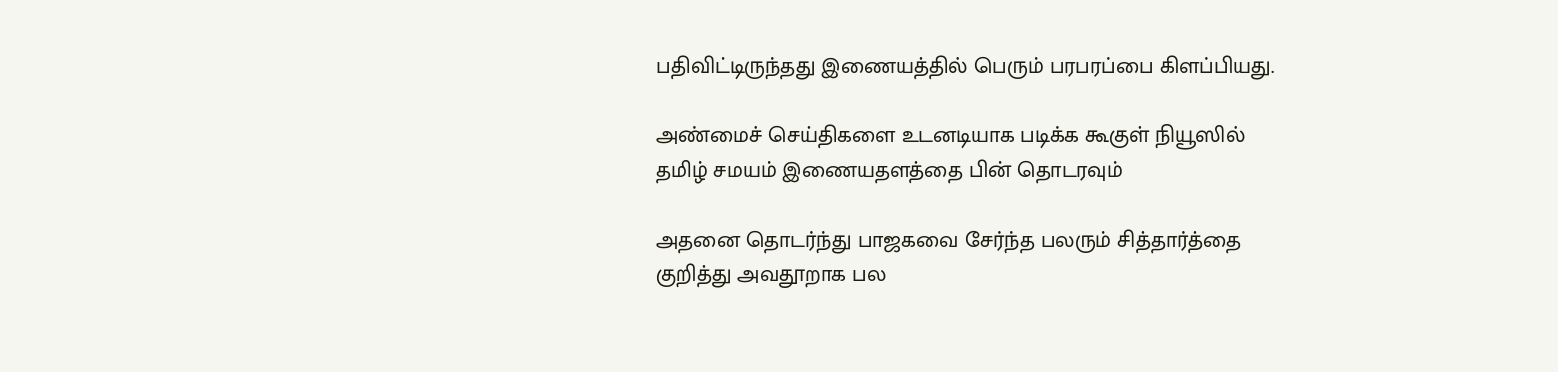பதிவிட்டிருந்தது இணையத்தில் பெரும் பரபரப்பை கிளப்பியது.

அண்மைச் செய்திகளை உடனடியாக படிக்க கூகுள் நியூஸில் தமிழ் சமயம் இணையதளத்தை பின் தொடரவும்

அதனை தொடர்ந்து பாஜகவை சேர்ந்த பலரும் சித்தார்த்தை குறித்து அவதூறாக பல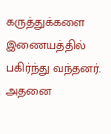கருத்துக்களை இணையத்தில் பகிர்ந்து வந்தனர். அதனை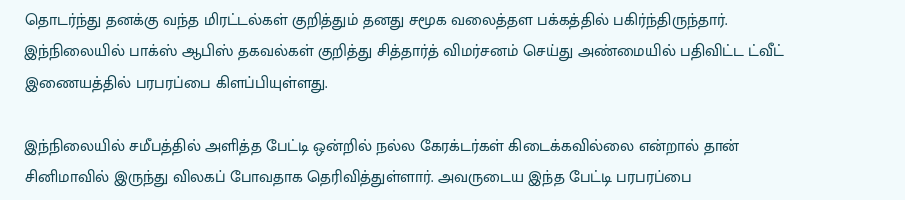தொடர்ந்து தனக்கு வந்த மிரட்டல்கள் குறித்தும் தனது சமூக வலைத்தள பக்கத்தில் பகிர்ந்திருந்தார். இந்நிலையில் பாக்ஸ் ஆபிஸ் தகவல்கள் குறித்து சித்தார்த் விமர்சனம் செய்து அண்மையில் பதிவிட்ட ட்வீட் இணையத்தில் பரபரப்பை கிளப்பியுள்ளது.

இந்நிலையில் சமீபத்தில் அளித்த பேட்டி ஒன்றில் நல்ல கேரக்டர்கள் கிடைக்கவில்லை என்றால் தான் சினிமாவில் இருந்து விலகப் போவதாக தெரிவித்துள்ளார். அவருடைய இந்த பேட்டி பரபரப்பை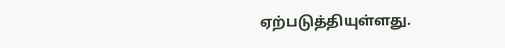ஏற்படுத்தியுள்ளது.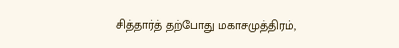சித்தார்த் தற்போது மகாசமுத்திரம்,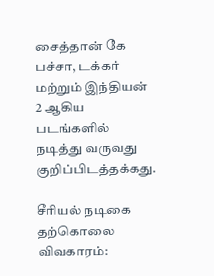சைத்தான் கே பச்சா, டக்கர் மற்றும் இந்தியன் 2 ஆகிய படங்களில் நடித்து வருவது குறிப்பிடத்தக்கது.

சீரியல் நடிகை தற்கொலை விவகாரம்: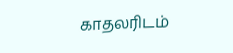காதலரிடம்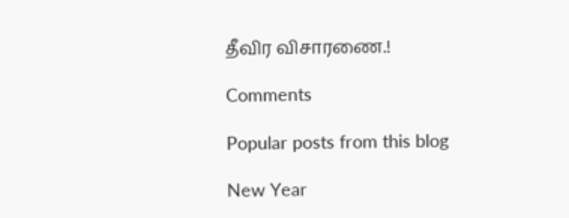தீவிர விசாரணை.!

Comments

Popular posts from this blog

New Year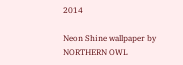2014

Neon Shine wallpaper by NORTHERN OWL